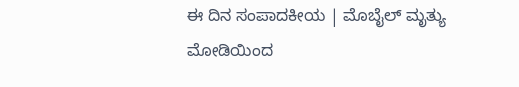ಈ ದಿನ ಸಂಪಾದಕೀಯ | ಮೊಬೈಲ್ ಮೃತ್ಯು ಮೋಡಿಯಿಂದ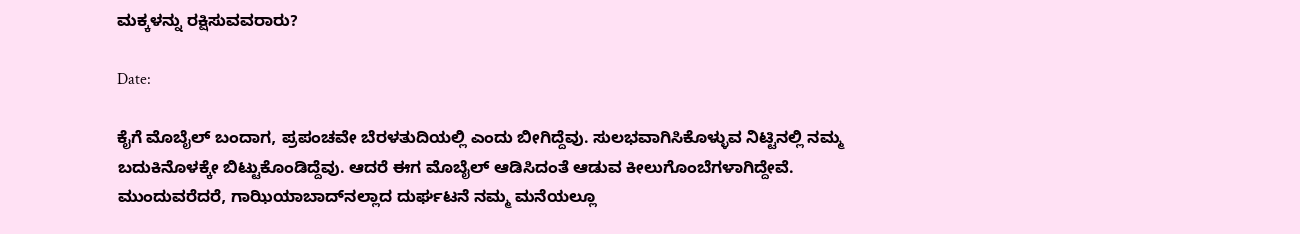ಮಕ್ಕಳನ್ನು ರಕ್ಷಿಸುವವರಾರು?

Date:

ಕೈಗೆ ಮೊಬೈಲ್ ಬಂದಾಗ, ಪ್ರಪಂಚವೇ ಬೆರಳತುದಿಯಲ್ಲಿ ಎಂದು ಬೀಗಿದ್ದೆವು. ಸುಲಭವಾಗಿಸಿಕೊಳ್ಳುವ ನಿಟ್ಟಿನಲ್ಲಿ ನಮ್ಮ ಬದುಕಿನೊಳಕ್ಕೇ ಬಿಟ್ಟುಕೊಂಡಿದ್ದೆವು. ಆದರೆ ಈಗ ಮೊಬೈಲ್ ಆಡಿಸಿದಂತೆ ಆಡುವ ಕೀಲುಗೊಂಬೆಗಳಾಗಿದ್ದೇವೆ. ಮುಂದುವರೆದರೆ, ಗಾಝಿಯಾಬಾದ್‌ನಲ್ಲಾದ ದುರ್ಘಟನೆ ನಮ್ಮ ಮನೆಯಲ್ಲೂ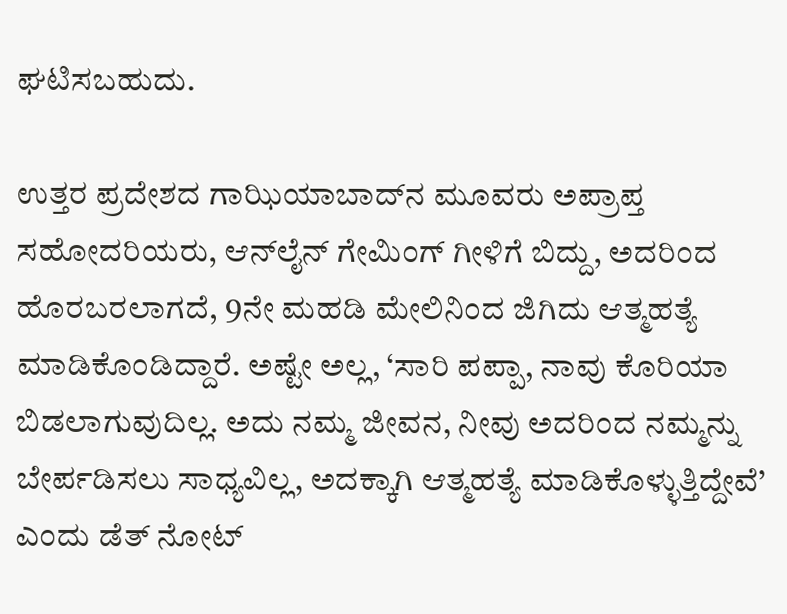ಘಟಿಸಬಹುದು.

ಉತ್ತರ ಪ್ರದೇಶದ ಗಾಝಿಯಾಬಾದ್‌ನ ಮೂವರು ಅಪ್ರಾಪ್ತ ಸಹೋದರಿಯರು, ಆನ್‌ಲೈನ್ ಗೇಮಿಂಗ್ ಗೀಳಿಗೆ ಬಿದ್ದು, ಅದರಿಂದ ಹೊರಬರಲಾಗದೆ, 9ನೇ ಮಹಡಿ ಮೇಲಿನಿಂದ ಜಿಗಿದು ಆತ್ಮಹತ್ಯೆ ಮಾಡಿಕೊಂಡಿದ್ದಾರೆ. ಅಷ್ಟೇ ಅಲ್ಲ, ‘ಸಾರಿ ಪಪ್ಪಾ, ನಾವು ಕೊರಿಯಾ ಬಿಡಲಾಗುವುದಿಲ್ಲ. ಅದು ನಮ್ಮ ಜೀವನ, ನೀವು ಅದರಿಂದ ನಮ್ಮನ್ನು ಬೇರ್ಪಡಿಸಲು ಸಾಧ್ಯವಿಲ್ಲ, ಅದಕ್ಕಾಗಿ ಆತ್ಮಹತ್ಯೆ ಮಾಡಿಕೊಳ್ಳುತ್ತಿದ್ದೇವೆ’ ಎಂದು ಡೆತ್ ನೋಟ್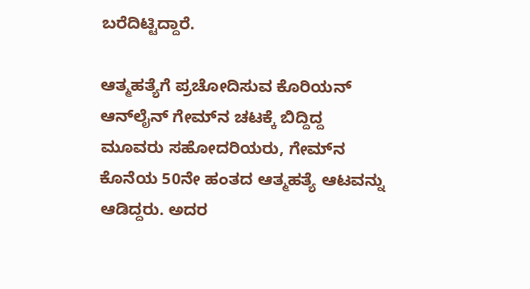ಬರೆದಿಟ್ಟಿದ್ದಾರೆ.

ಆತ್ಮಹತ್ಯೆಗೆ ಪ್ರಚೋದಿಸುವ ಕೊರಿಯನ್ ಆನ್‌ಲೈನ್ ಗೇಮ್‌ನ ಚಟಕ್ಕೆ ಬಿದ್ದಿದ್ದ ಮೂವರು ಸಹೋದರಿಯರು, ಗೇಮ್‌ನ ಕೊನೆಯ 50ನೇ ಹಂತದ ಆತ್ಮಹತ್ಯೆ ಆಟವನ್ನು ಆಡಿದ್ದರು. ಅದರ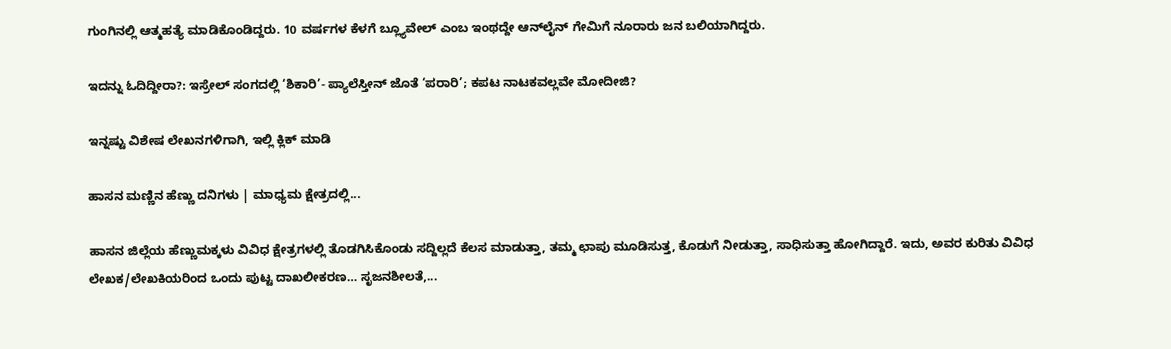ಗುಂಗಿನಲ್ಲಿ ಆತ್ಮಹತ್ಯೆ ಮಾಡಿಕೊಂಡಿದ್ದರು. 10 ವರ್ಷಗಳ ಕೆಳಗೆ ಬ್ಲ್ಯೂವೇಲ್ ಎಂಬ ಇಂಥದ್ದೇ ಆನ್‌ಲೈನ್ ಗೇಮಿಗೆ ನೂರಾರು ಜನ ಬಲಿಯಾಗಿದ್ದರು.

ಇದನ್ನು ಓದಿದ್ದೀರಾ?: ಇಸ್ರೇಲ್ ಸಂಗದಲ್ಲಿ ‘ಶಿಕಾರಿ’- ಪ್ಯಾಲೆಸ್ತೀನ್ ಜೊತೆ ‘ಪರಾರಿ’; ಕಪಟ ನಾಟಕವಲ್ಲವೇ ಮೋದೀಜಿ?

ಇನ್ನಷ್ಟು ವಿಶೇಷ ಲೇಖನಗಳಿಗಾಗಿ, ಇಲ್ಲಿ ಕ್ಲಿಕ್ ಮಾಡಿ

ಹಾಸನ ಮಣ್ಣಿನ ಹೆಣ್ಣು ದನಿಗಳು | ಮಾಧ್ಯಮ ಕ್ಷೇತ್ರದಲ್ಲಿ...

ಹಾಸನ ಜಿಲ್ಲೆಯ ಹೆಣ್ಣುಮಕ್ಕಳು ವಿವಿಧ ಕ್ಷೇತ್ರಗಳಲ್ಲಿ ತೊಡಗಿಸಿಕೊಂಡು ಸದ್ದಿಲ್ಲದೆ ಕೆಲಸ ಮಾಡುತ್ತಾ, ತಮ್ಮ ಛಾಪು ಮೂಡಿಸುತ್ತ, ಕೊಡುಗೆ ನೀಡುತ್ತಾ, ಸಾಧಿಸುತ್ತಾ ಹೋಗಿದ್ದಾರೆ. ಇದು, ಅವರ ಕುರಿತು ವಿವಿಧ ಲೇಖಕ/ಲೇಖಕಿಯರಿಂದ ಒಂದು ಪುಟ್ಟ ದಾಖಲೀಕರಣ… ಸೃಜನಶೀಲತೆ,...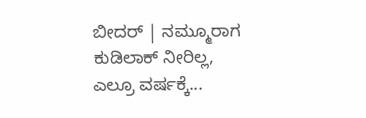ಬೀದರ್ | ನಮ್ಮೂರಾಗ ಕುಡಿಲಾಕ್ ನೀರಿಲ್ಲ, ಎಲ್ರೂ ವರ್ಷಕ್ಕೆ...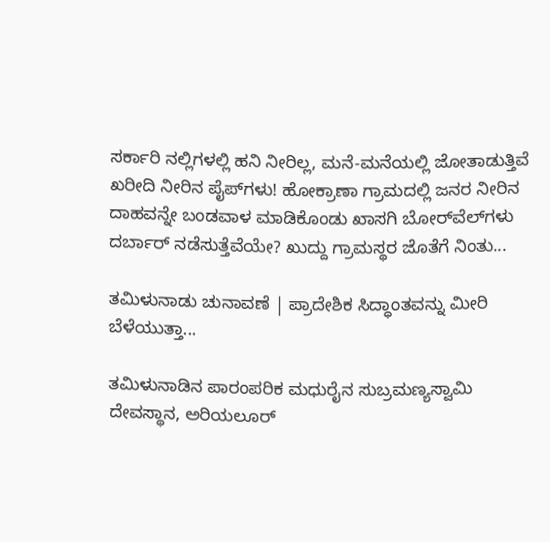ಸರ್ಕಾರಿ ನಲ್ಲಿಗಳಲ್ಲಿ ಹನಿ ನೀರಿಲ್ಲ, ಮನೆ-ಮನೆಯಲ್ಲಿ ಜೋತಾಡುತ್ತಿವೆ ಖರೀದಿ ನೀರಿನ ಪೈಪ್‌ಗಳು! ಹೋಕ್ರಾಣಾ ಗ್ರಾಮದಲ್ಲಿ ಜನರ ನೀರಿನ ದಾಹವನ್ನೇ ಬಂಡವಾಳ ಮಾಡಿಕೊಂಡು ಖಾಸಗಿ ಬೋರ್‌ವೆಲ್‌ಗಳು ದರ್ಬಾರ್‌ ನಡೆಸುತ್ತೆವೆಯೇ? ಖುದ್ದು ಗ್ರಾಮಸ್ಥರ ಜೊತೆಗೆ ನಿಂತು...

ತಮಿಳುನಾಡು ಚುನಾವಣೆ | ಪ್ರಾದೇಶಿಕ ಸಿದ್ಧಾಂತವನ್ನು ಮೀರಿ ಬೆಳೆಯುತ್ತಾ...

ತಮಿಳುನಾಡಿನ ಪಾರಂಪರಿಕ ಮಧುರೈನ ಸುಬ್ರಮಣ್ಯಸ್ವಾಮಿ ದೇವಸ್ಥಾನ, ಅರಿಯಲೂರ್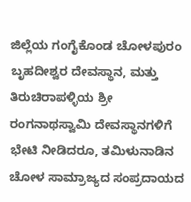ಜಿಲ್ಲೆಯ ಗಂಗೈಕೊಂಡ ಚೋಳಪುರಂ ಬೃಹದೀಶ್ವರ ದೇವಸ್ಥಾನ, ಮತ್ತು ತಿರುಚಿರಾಪಳ್ಳಿಯ ಶ್ರೀ ರಂಗನಾಥಸ್ವಾಮಿ ದೇವಸ್ಥಾನಗಳಿಗೆ ಭೇಟಿ ನೀಡಿದರೂ, ತಮಿಳುನಾಡಿನ ಚೋಳ ಸಾಮ್ರಾಜ್ಯದ ಸಂಪ್ರದಾಯದ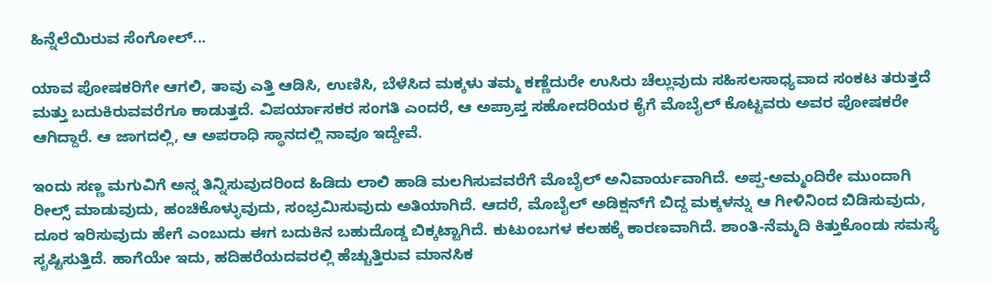ಹಿನ್ನೆಲೆಯಿರುವ ಸೆಂಗೋಲ್...

ಯಾವ ಪೋಷಕರಿಗೇ ಆಗಲಿ, ತಾವು ಎತ್ತಿ ಆಡಿಸಿ, ಉಣಿಸಿ, ಬೆಳೆಸಿದ ಮಕ್ಕಳು ತಮ್ಮ ಕಣ್ಣೆದುರೇ ಉಸಿರು ಚೆಲ್ಲುವುದು ಸಹಿಸಲಸಾಧ್ಯವಾದ ಸಂಕಟ ತರುತ್ತದೆ ಮತ್ತು ಬದುಕಿರುವವರೆಗೂ ಕಾಡುತ್ತದೆ. ವಿಪರ್ಯಾಸಕರ ಸಂಗತಿ ಎಂದರೆ, ಆ ಅಪ್ರಾಪ್ತ ಸಹೋದರಿಯರ ಕೈಗೆ ಮೊಬೈಲ್ ಕೊಟ್ಟವರು ಅವರ ಪೋಷಕರೇ ಆಗಿದ್ದಾರೆ. ಆ ಜಾಗದಲ್ಲಿ, ಆ ಅಪರಾಧಿ ಸ್ಥಾನದಲ್ಲಿ ನಾವೂ ಇದ್ದೇವೆ.

ಇಂದು ಸಣ್ಣ ಮಗುವಿಗೆ ಅನ್ನ ತಿನ್ನಿಸುವುದರಿಂದ ಹಿಡಿದು ಲಾಲಿ ಹಾಡಿ ಮಲಗಿಸುವವರೆಗೆ ಮೊಬೈಲ್ ಅನಿವಾರ್ಯವಾಗಿದೆ. ಅಪ್ಪ-ಅಮ್ಮಂದಿರೇ ಮುಂದಾಗಿ ರೀಲ್ಸ್ ಮಾಡುವುದು, ಹಂಚಿಕೊಳ್ಳುವುದು, ಸಂಭ್ರಮಿಸುವುದು ಅತಿಯಾಗಿದೆ. ಆದರೆ, ಮೊಬೈಲ್ ಅಡಿಕ್ಷನ್‌ಗೆ ಬಿದ್ದ ಮಕ್ಕಳನ್ನು ಆ ಗೀಳಿನಿಂದ ಬಿಡಿಸುವುದು, ದೂರ ಇರಿಸುವುದು ಹೇಗೆ ಎಂಬುದು ಈಗ ಬದುಕಿನ ಬಹುದೊಡ್ಡ ಬಿಕ್ಕಟ್ಟಾಗಿದೆ. ಕುಟುಂಬಗಳ ಕಲಹಕ್ಕೆ ಕಾರಣವಾಗಿದೆ. ಶಾಂತಿ-ನೆಮ್ಮದಿ ಕಿತ್ತುಕೊಂಡು ಸಮಸ್ಯೆ ಸೃಷ್ಟಿಸುತ್ತಿದೆ. ಹಾಗೆಯೇ ಇದು, ಹದಿಹರೆಯದವರಲ್ಲಿ ಹೆಚ್ಚುತ್ತಿರುವ ಮಾನಸಿಕ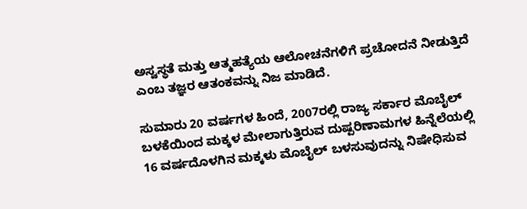ಅಸ್ವಸ್ಥತೆ ಮತ್ತು ಆತ್ಮಹತ್ಯೆಯ ಆಲೋಚನೆಗಳಿಗೆ ಪ್ರಚೋದನೆ ನೀಡುತ್ತಿದೆ ಎಂಬ ತಜ್ಞರ ಆತಂಕವನ್ನು ನಿಜ ಮಾಡಿದೆ.

ಸುಮಾರು 20 ವರ್ಷಗಳ ಹಿಂದೆ, 2007ರಲ್ಲಿ ರಾಜ್ಯ ಸರ್ಕಾರ ಮೊಬೈಲ್ ಬಳಕೆಯಿಂದ ಮಕ್ಕಳ ಮೇಲಾಗುತ್ತಿರುವ ದುಷ್ಪರಿಣಾಮಗಳ ಹಿನ್ನೆಲೆಯಲ್ಲಿ 16 ವರ್ಷದೊಳಗಿನ ಮಕ್ಕಳು ಮೊಬೈಲ್ ಬಳಸುವುದನ್ನು ನಿಷೇಧಿಸುವ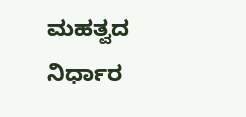ಮಹತ್ವದ ನಿರ್ಧಾರ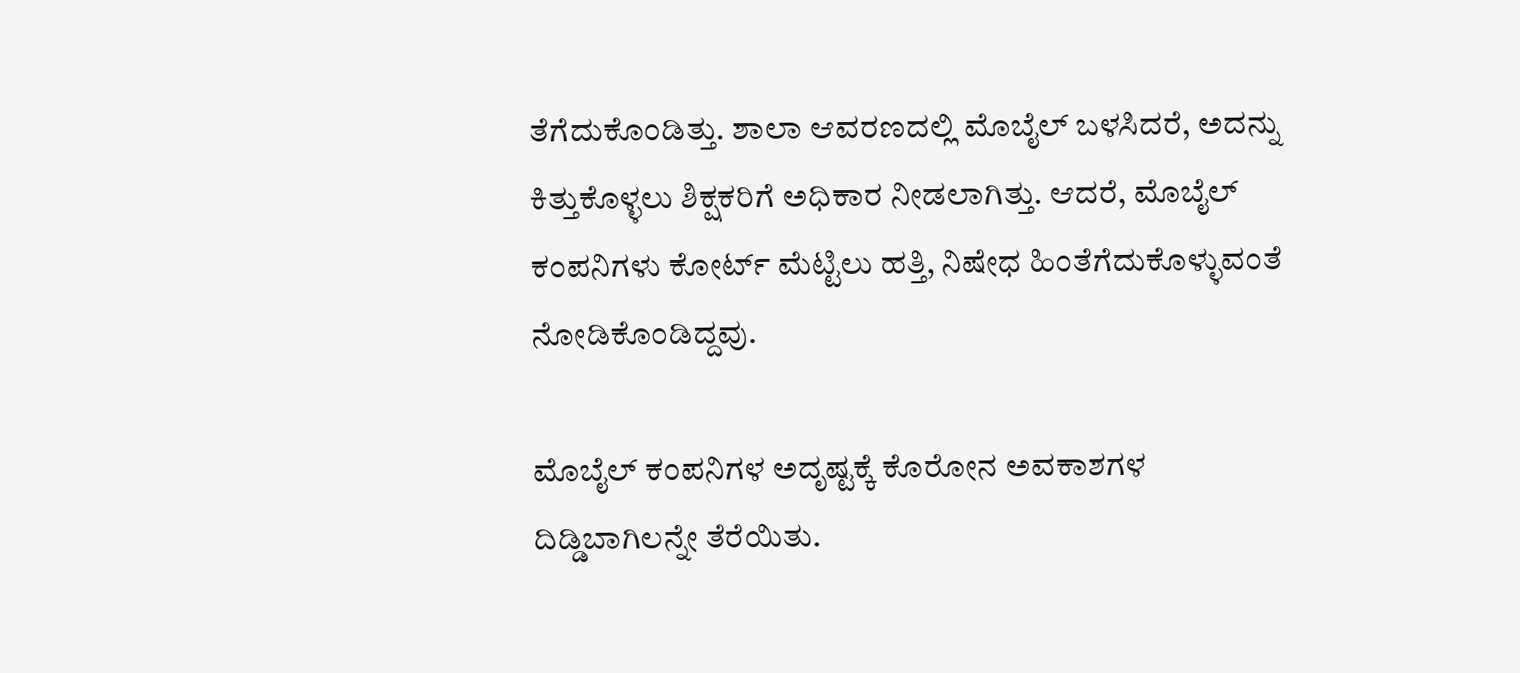ತೆಗೆದುಕೊಂಡಿತ್ತು. ಶಾಲಾ ಆವರಣದಲ್ಲಿ ಮೊಬೈಲ್ ಬಳಸಿದರೆ, ಅದನ್ನು ಕಿತ್ತುಕೊಳ್ಳಲು ಶಿಕ್ಷಕರಿಗೆ ಅಧಿಕಾರ ನೀಡಲಾಗಿತ್ತು. ಆದರೆ, ಮೊಬೈಲ್ ಕಂಪನಿಗಳು ಕೋರ್ಟ್ ಮೆಟ್ಟಿಲು ಹತ್ತಿ, ನಿಷೇಧ ಹಿಂತೆಗೆದುಕೊಳ್ಳುವಂತೆ ನೋಡಿಕೊಂಡಿದ್ದವು.

ಮೊಬೈಲ್ ಕಂಪನಿಗಳ ಅದೃಷ್ಟಕ್ಕೆ ಕೊರೋನ ಅವಕಾಶಗಳ ದಿಡ್ಡಿಬಾಗಿಲನ್ನೇ ತೆರೆಯಿತು.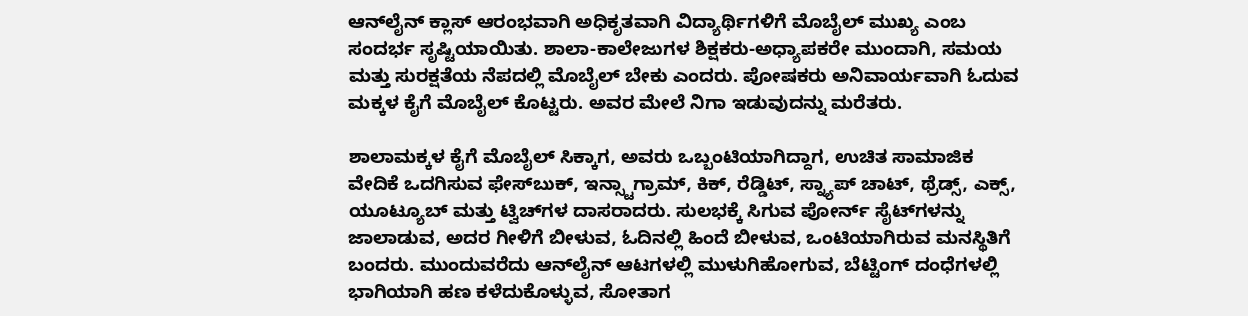ಆನ್‌ಲೈನ್ ಕ್ಲಾಸ್ ಆರಂಭವಾಗಿ ಅಧಿಕೃತವಾಗಿ ವಿದ್ಯಾರ್ಥಿಗಳಿಗೆ ಮೊಬೈಲ್ ಮುಖ್ಯ ಎಂಬ ಸಂದರ್ಭ ಸೃಷ್ಟಿಯಾಯಿತು. ಶಾಲಾ-ಕಾಲೇಜುಗಳ ಶಿಕ್ಷಕರು-ಅಧ್ಯಾಪಕರೇ ಮುಂದಾಗಿ, ಸಮಯ ಮತ್ತು ಸುರಕ್ಷತೆಯ ನೆಪದಲ್ಲಿ ಮೊಬೈಲ್ ಬೇಕು ಎಂದರು. ಪೋಷಕರು ಅನಿವಾರ್ಯವಾಗಿ ಓದುವ ಮಕ್ಕಳ ಕೈಗೆ ಮೊಬೈಲ್ ಕೊಟ್ಟರು. ಅವರ ಮೇಲೆ ನಿಗಾ ಇಡುವುದನ್ನು ಮರೆತರು.

ಶಾಲಾಮಕ್ಕಳ ಕೈಗೆ ಮೊಬೈಲ್ ಸಿಕ್ಕಾಗ, ಅವರು ಒಬ್ಬಂಟಿಯಾಗಿದ್ದಾಗ, ಉಚಿತ ಸಾಮಾಜಿಕ ವೇದಿಕೆ ಒದಗಿಸುವ ಫೇಸ್‌ಬುಕ್, ಇನ್ಸ್ಟಾಗ್ರಾಮ್, ಕಿಕ್, ರೆಡ್ಡಿಟ್, ಸ್ನ್ಯಾಪ್ ಚಾಟ್, ಥ್ರೆಡ್ಸ್, ಎಕ್ಸ್, ಯೂಟ್ಯೂಬ್ ಮತ್ತು ಟ್ವಿಚ್‌ಗಳ ದಾಸರಾದರು. ಸುಲಭಕ್ಕೆ ಸಿಗುವ ಪೋರ್ನ್ ಸೈಟ್‌ಗಳನ್ನು ಜಾಲಾಡುವ, ಅದರ ಗೀಳಿಗೆ ಬೀಳುವ, ಓದಿನಲ್ಲಿ ಹಿಂದೆ ಬೀಳುವ, ಒಂಟಿಯಾಗಿರುವ ಮನಸ್ಥಿತಿಗೆ ಬಂದರು. ಮುಂದುವರೆದು ಆನ್‌ಲೈನ್ ಆಟಗಳಲ್ಲಿ ಮುಳುಗಿಹೋಗುವ, ಬೆಟ್ಟಿಂಗ್ ದಂಧೆಗಳಲ್ಲಿ ಭಾಗಿಯಾಗಿ ಹಣ ಕಳೆದುಕೊಳ್ಳುವ, ಸೋತಾಗ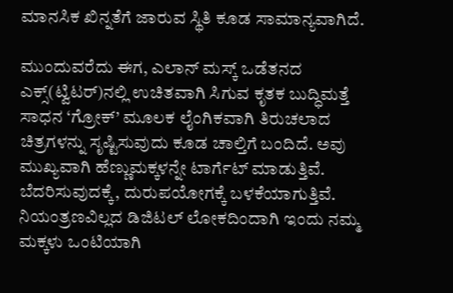ಮಾನಸಿಕ ಖಿನ್ನತೆಗೆ ಜಾರುವ ಸ್ಥಿತಿ ಕೂಡ ಸಾಮಾನ್ಯವಾಗಿದೆ.

ಮುಂದುವರೆದು ಈಗ, ಎಲಾನ್ ಮಸ್ಕ್ ಒಡೆತನದ ಎಕ್ಸ್(ಟ್ವಿಟರ್)ನಲ್ಲಿ ಉಚಿತವಾಗಿ ಸಿಗುವ ಕೃತಕ ಬುದ್ಧಿಮತ್ತೆ ಸಾಧನ ‘ಗ್ರೋಕ್’ ಮೂಲಕ ಲೈಂಗಿಕವಾಗಿ ತಿರುಚಲಾದ ಚಿತ್ರಗಳನ್ನು ಸೃಷ್ಟಿಸುವುದು ಕೂಡ ಚಾಲ್ತಿಗೆ ಬಂದಿದೆ. ಅವು ಮುಖ್ಯವಾಗಿ ಹೆಣ್ಣುಮಕ್ಕಳನ್ನೇ ಟಾರ್ಗೆಟ್ ಮಾಡುತ್ತಿವೆ. ಬೆದರಿಸುವುದಕ್ಕೆ, ದುರುಪಯೋಗಕ್ಕೆ ಬಳಕೆಯಾಗುತ್ತಿವೆ. ನಿಯಂತ್ರಣವಿಲ್ಲದ ಡಿಜಿಟಲ್ ಲೋಕದಿಂದಾಗಿ ಇಂದು ನಮ್ಮ ಮಕ್ಕಳು ಒಂಟಿಯಾಗಿ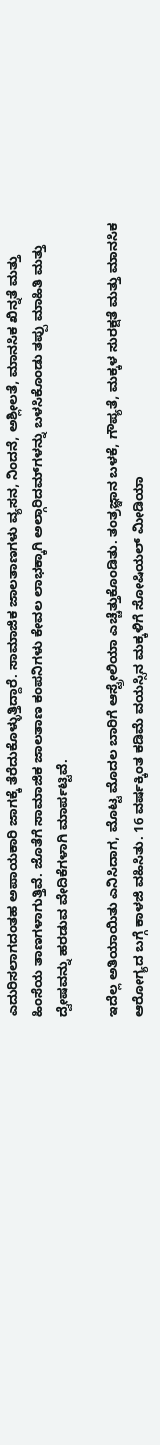ಎದುರಿಸಲಾಗದಂತಹ ಅಪಾಯಕಾರಿ ಜಾಗಕ್ಕೆ ತೆರೆದುಕೊಳ್ಳುತ್ತಿದ್ದಾರೆ. ಸಾಮಾಜಿಕ ಜಾಲತಾಣಗಳು ವ್ಯಸನ, ನಿಂದನೆ, ಅಶ್ಲೀಲತೆ, ಮಾನಸಿಕ ಖಿನ್ನತೆ ಮತ್ತು ಹಿಂಸೆಯ ತಾಣಗಳಾಗುತ್ತಿವೆ. ಜೊತೆಗೆ ಸಾಮಾಜಿಕ ಜಾಲತಾಣ ಕಂಪನಿಗಳು ಕೇವಲ ಲಾಭಕ್ಕಾಗಿ ಅಲ್ಗಾರಿದಮ್‌ಗಳನ್ನು ಬಳಸಿಕೊಂಡು ತಪ್ಪು ಮಾಹಿತಿ ಮತ್ತು ದ್ವೇಷವನ್ನು ಹರಡುವ ವೇದಿಕೆಗಳಾಗಿ ಮಾರ್ಪಟ್ಟಿವೆ.

ಇದೆಲ್ಲ ಅತಿಯಾಯಿತು ಎನಿಸಿದಾಗ, ಮೊಟ್ಟ ಮೊದಲ ಬಾರಿಗೆ ಆಸ್ಟ್ರೇಲಿಯಾ ಎಚ್ಚೆತ್ತುಕೊಂಡಿತು. ತಂತ್ರಜ್ಞಾನ ಬಳಕೆ, ಗೌಪ್ಯತೆ, ಮಕ್ಕಳ ಸುರಕ್ಷತೆ ಮತ್ತು ಮಾನಸಿಕ ಆರೋಗ್ಯದ ಬಗ್ಗೆ ಕಾಳಜಿ ವಹಿಸಿತು. 16 ವರ್ಷಕ್ಕಿಂತ ಕಡಿಮೆ ವಯಸ್ಸಿನ ಮಕ್ಕಳಿಗೆ ಸೋಷಿಯಲ್ ಮೀಡಿಯಾ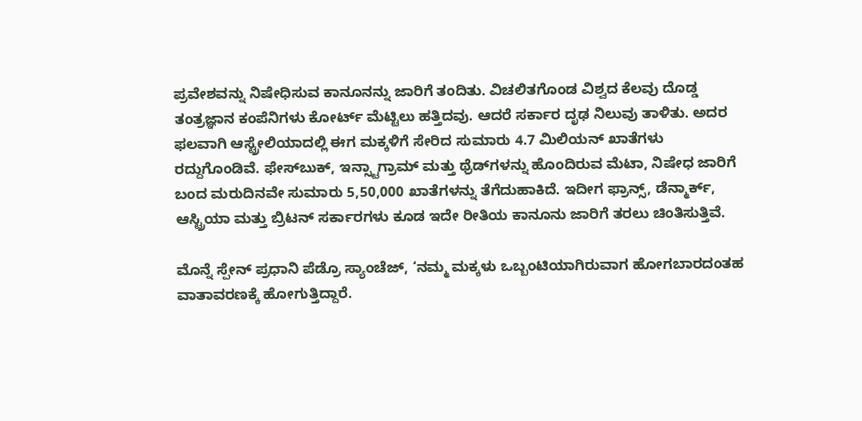ಪ್ರವೇಶವನ್ನು ನಿಷೇಧಿಸುವ ಕಾನೂನನ್ನು ಜಾರಿಗೆ ತಂದಿತು. ವಿಚಲಿತಗೊಂಡ ವಿಶ್ವದ ಕೆಲವು ದೊಡ್ಡ ತಂತ್ರಜ್ಞಾನ ಕಂಪೆನಿಗಳು ಕೋರ್ಟ್ ಮೆಟ್ಟಿಲು ಹತ್ತಿದವು. ಆದರೆ ಸರ್ಕಾರ ದೃಢ ನಿಲುವು ತಾಳಿತು. ಅದರ ಫಲವಾಗಿ ಆಸ್ಟ್ರೇಲಿಯಾದಲ್ಲಿ ಈಗ ಮಕ್ಕಳಿಗೆ ಸೇರಿದ ಸುಮಾರು 4.7 ಮಿಲಿಯನ್ ಖಾತೆಗಳು ರದ್ದುಗೊಂಡಿವೆ. ಫೇಸ್‌ಬುಕ್, ಇನ್ಸ್ಟಾಗ್ರಾಮ್ ಮತ್ತು ಥ್ರೆಡ್‌ಗಳನ್ನು ಹೊಂದಿರುವ ಮೆಟಾ, ನಿಷೇಧ ಜಾರಿಗೆ ಬಂದ ಮರುದಿನವೇ ಸುಮಾರು 5,50,000 ಖಾತೆಗಳನ್ನು ತೆಗೆದುಹಾಕಿದೆ. ಇದೀಗ ಫ್ರಾನ್ಸ್, ಡೆನ್ಮಾರ್ಕ್, ಆಸ್ಟ್ರಿಯಾ ಮತ್ತು ಬ್ರಿಟನ್ ಸರ್ಕಾರಗಳು ಕೂಡ ಇದೇ ರೀತಿಯ ಕಾನೂನು ಜಾರಿಗೆ ತರಲು ಚಿಂತಿಸುತ್ತಿವೆ.

ಮೊನ್ನೆ ಸ್ಪೇನ್ ಪ್ರಧಾನಿ ಪೆಡ್ರೊ ಸ್ಯಾಂಚೆಜ್, ‘ನಮ್ಮ ಮಕ್ಕಳು ಒಬ್ಬಂಟಿಯಾಗಿರುವಾಗ ಹೋಗಬಾರದಂತಹ ವಾತಾವರಣಕ್ಕೆ ಹೋಗುತ್ತಿದ್ದಾರೆ.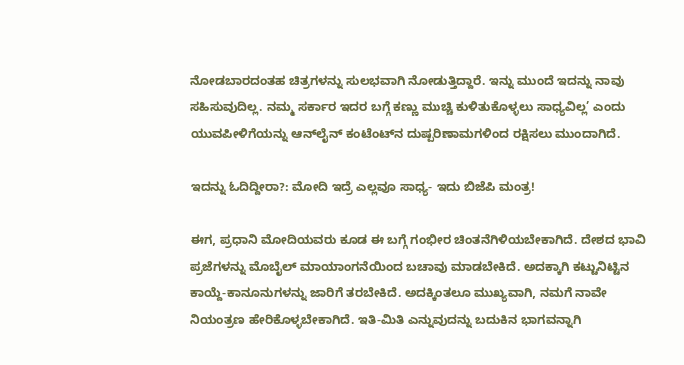ನೋಡಬಾರದಂತಹ ಚಿತ್ರಗಳನ್ನು ಸುಲಭವಾಗಿ ನೋಡುತ್ತಿದ್ದಾರೆ. ಇನ್ನು ಮುಂದೆ ಇದನ್ನು ನಾವು ಸಹಿಸುವುದಿಲ್ಲ. ನಮ್ಮ ಸರ್ಕಾರ ಇದರ ಬಗ್ಗೆ ಕಣ್ಣು ಮುಚ್ಚಿ ಕುಳಿತುಕೊಳ್ಳಲು ಸಾಧ್ಯವಿಲ್ಲ’ ಎಂದು ಯುವಪೀಳಿಗೆಯನ್ನು ಆನ್‌ಲೈನ್ ಕಂಟೆಂಟ್‌ನ ದುಷ್ಪರಿಣಾಮಗಳಿಂದ ರಕ್ಷಿಸಲು ಮುಂದಾಗಿದೆ.

ಇದನ್ನು ಓದಿದ್ದೀರಾ?: ಮೋದಿ ಇದ್ರೆ ಎಲ್ಲವೂ ಸಾಧ್ಯ- ಇದು ಬಿಜೆಪಿ ಮಂತ್ರ!

ಈಗ, ಪ್ರಧಾನಿ ಮೋದಿಯವರು ಕೂಡ ಈ ಬಗ್ಗೆ ಗಂಭೀರ ಚಿಂತನೆಗಿಳಿಯಬೇಕಾಗಿದೆ. ದೇಶದ ಭಾವಿ ಪ್ರಜೆಗಳನ್ನು ಮೊಬೈಲ್ ಮಾಯಾಂಗನೆಯಿಂದ ಬಚಾವು ಮಾಡಬೇಕಿದೆ. ಅದಕ್ಕಾಗಿ ಕಟ್ಟುನಿಟ್ಟಿನ ಕಾಯ್ದೆ-ಕಾನೂನುಗಳನ್ನು ಜಾರಿಗೆ ತರಬೇಕಿದೆ. ಅದಕ್ಕಿಂತಲೂ ಮುಖ್ಯವಾಗಿ, ನಮಗೆ ನಾವೇ ನಿಯಂತ್ರಣ ಹೇರಿಕೊಳ್ಳಬೇಕಾಗಿದೆ. ಇತಿ-ಮಿತಿ ಎನ್ನುವುದನ್ನು ಬದುಕಿನ ಭಾಗವನ್ನಾಗಿ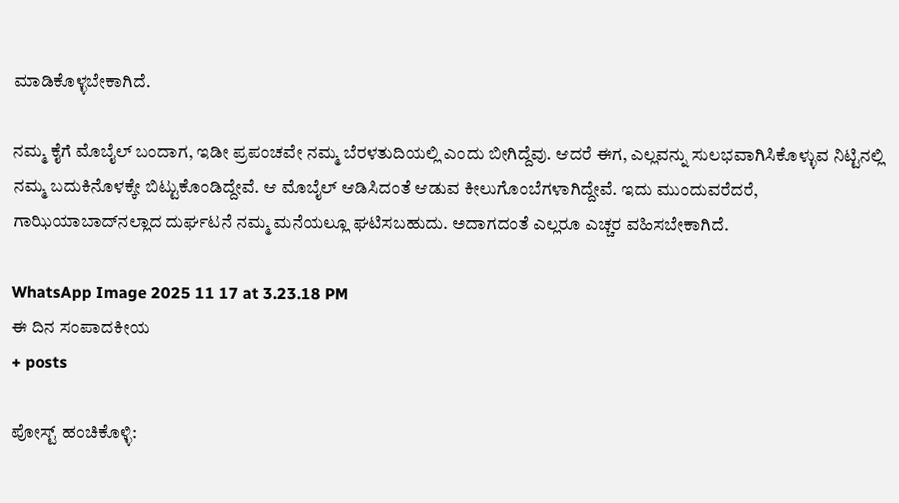ಮಾಡಿಕೊಳ್ಳಬೇಕಾಗಿದೆ.

ನಮ್ಮ ಕೈಗೆ ಮೊಬೈಲ್ ಬಂದಾಗ, ಇಡೀ ಪ್ರಪಂಚವೇ ನಮ್ಮ ಬೆರಳತುದಿಯಲ್ಲಿ ಎಂದು ಬೀಗಿದ್ದೆವು. ಆದರೆ ಈಗ, ಎಲ್ಲವನ್ನು ಸುಲಭವಾಗಿಸಿಕೊಳ್ಳುವ ನಿಟ್ಟಿನಲ್ಲಿ ನಮ್ಮ ಬದುಕಿನೊಳಕ್ಕೇ ಬಿಟ್ಟುಕೊಂಡಿದ್ದೇವೆ. ಆ ಮೊಬೈಲ್ ಆಡಿಸಿದಂತೆ ಆಡುವ ಕೀಲುಗೊಂಬೆಗಳಾಗಿದ್ದೇವೆ. ಇದು ಮುಂದುವರೆದರೆ, ಗಾಝಿಯಾಬಾದ್‌ನಲ್ಲಾದ ದುರ್ಘಟನೆ ನಮ್ಮ ಮನೆಯಲ್ಲೂ ಘಟಿಸಬಹುದು. ಅದಾಗದಂತೆ ಎಲ್ಲರೂ ಎಚ್ಚರ ವಹಿಸಬೇಕಾಗಿದೆ.

WhatsApp Image 2025 11 17 at 3.23.18 PM
ಈ ದಿನ ಸಂಪಾದಕೀಯ
+ posts

ಪೋಸ್ಟ್ ಹಂಚಿಕೊಳ್ಳಿ: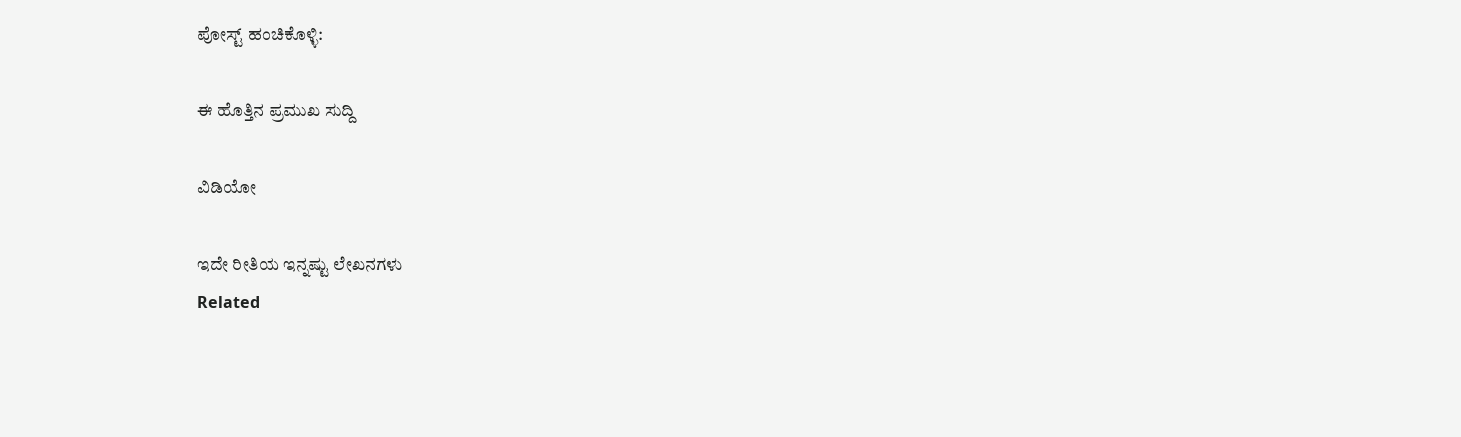ಪೋಸ್ಟ್ ಹಂಚಿಕೊಳ್ಳಿ:

ಈ ಹೊತ್ತಿನ ಪ್ರಮುಖ ಸುದ್ದಿ

ವಿಡಿಯೋ

ಇದೇ ರೀತಿಯ ಇನ್ನಷ್ಟು ಲೇಖನಗಳು
Related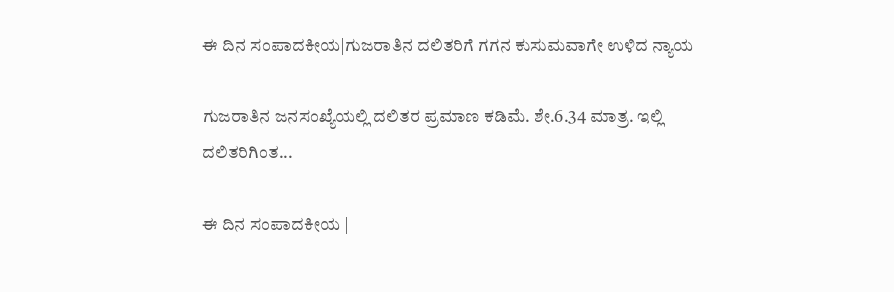ಈ ದಿನ ಸಂಪಾದಕೀಯ|ಗುಜರಾತಿನ ದಲಿತರಿಗೆ ಗಗನ ಕುಸುಮವಾಗೇ ಉಳಿದ ನ್ಯಾಯ

ಗುಜರಾತಿನ ಜನಸಂಖ್ಯೆಯಲ್ಲಿ ದಲಿತರ ಪ್ರಮಾಣ ಕಡಿಮೆ. ಶೇ.6.34 ಮಾತ್ರ. ಇಲ್ಲಿ ದಲಿತರಿಗಿಂತ...

ಈ ದಿನ ಸಂಪಾದಕೀಯ |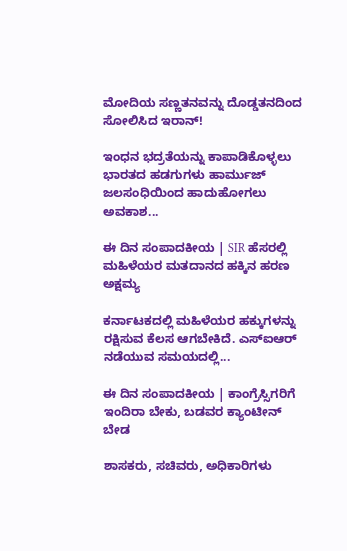ಮೋದಿಯ ಸಣ್ಣತನವನ್ನು ದೊಡ್ಡತನದಿಂದ ಸೋಲಿಸಿದ ಇರಾನ್‌!

ಇಂಧನ ಭದ್ರತೆಯನ್ನು ಕಾಪಾಡಿಕೊಳ್ಳಲು ಭಾರತದ ಹಡಗುಗಳು ಹಾರ್ಮುಜ್ ಜಲಸಂಧಿಯಿಂದ ಹಾದುಹೋಗಲು ಅವಕಾಶ...

ಈ ದಿನ ಸಂಪಾದಕೀಯ | SIR ಹೆಸರಲ್ಲಿ ಮಹಿಳೆಯರ ಮತದಾನದ ಹಕ್ಕಿನ ಹರಣ ಅಕ್ಷಮ್ಯ

ಕರ್ನಾಟಕದಲ್ಲಿ ಮಹಿಳೆಯರ ಹಕ್ಕುಗಳನ್ನು ರಕ್ಷಿಸುವ ಕೆಲಸ ಆಗಬೇಕಿದೆ. ಎಸ್‌ಐಆರ್‌ ನಡೆಯುವ ಸಮಯದಲ್ಲಿ...

ಈ ದಿನ ಸಂಪಾದಕೀಯ | ಕಾಂಗ್ರೆಸ್ಸಿಗರಿಗೆ ಇಂದಿರಾ ಬೇಕು, ಬಡವರ ಕ್ಯಾಂಟೀನ್ ಬೇಡ

ಶಾಸಕರು, ಸಚಿವರು, ಅಧಿಕಾರಿಗಳು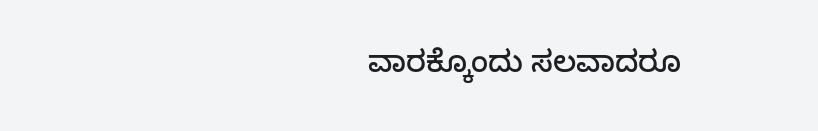ವಾರಕ್ಕೊಂದು ಸಲವಾದರೂ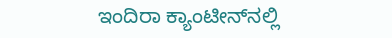ಇಂದಿರಾ ಕ್ಯಾಂಟೀನ್‌ನಲ್ಲಿ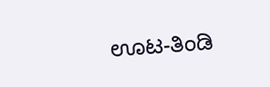ಊಟ-ತಿಂಡಿ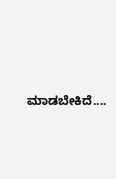ಮಾಡಬೇಕಿದೆ....